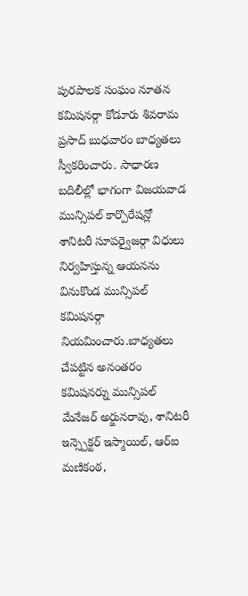పురపాలక సంఘం నూతన కమిషనర్గా కోడూరు శివరామ ప్రసాద్ బుధవారం బాధ్యతలు స్వీకరించారు. సాధారణ బదిలీల్లో భాగంగా విజయవాడ మున్సిపల్ కార్పొరేషన్లో శానిటరీ సూపర్వైజర్గా విధులు నిర్వహిస్తున్న ఆయనను వినుకొండ మున్సిపల్ కమిషనర్గా నియమించారు.బాధ్యతలు చేపట్టిన అనంతరం కమిషనర్ను మున్సిపల్ మేనేజర్ అర్జునరావు, శానిటరీ ఇన్స్పెక్టర్ ఇస్మాయిల్, ఆర్ఐ మణికంఠ,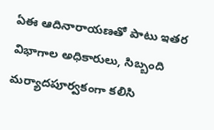ఏఈ ఆదినారాయణతో పాటు ఇతర విభాగాల అధికారులు, సిబ్బంది మర్యాదపూర్వకంగా కలిసి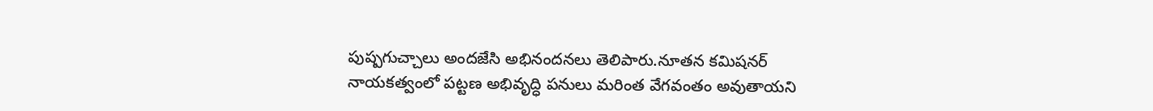పుష్పగుచ్చాలు అందజేసి అభినందనలు తెలిపారు.నూతన కమిషనర్ నాయకత్వంలో పట్టణ అభివృద్ధి పనులు మరింత వేగవంతం అవుతాయని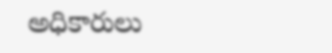అధికారులు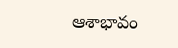ఆశాభావం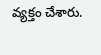వ్యక్తం చేశారు.